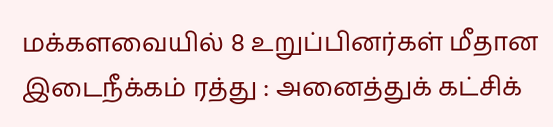மக்களவையில் 8 உறுப்பினர்கள் மீதான இடைநீக்கம் ரத்து : அனைத்துக் கட்சிக்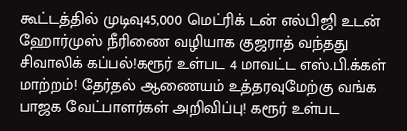கூட்டத்தில் முடிவு45,000 மெட்ரிக் டன் எல்பிஜி உடன் ஹோர்முஸ் நீரிணை வழியாக குஜராத் வந்தது சிவாலிக் கப்பல்!கரூர் உள்பட 4 மாவட்ட எஸ்.பி.க்கள் மாற்றம்! தேர்தல் ஆணையம் உத்தரவுமேற்கு வங்க பாஜக வேட்பாளர்கள் அறிவிப்பு! கரூர் உள்பட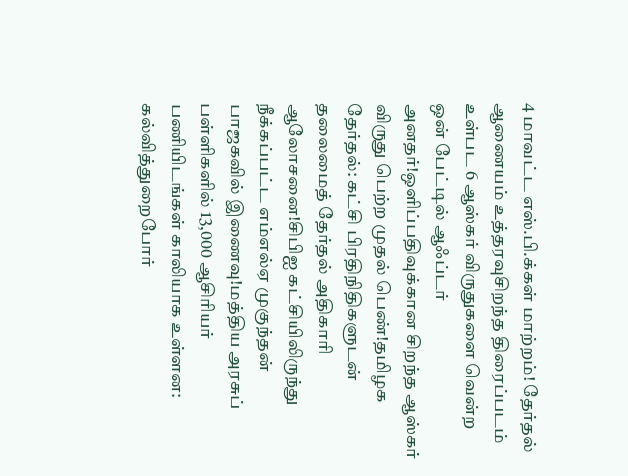4 மாவட்ட எஸ்.பி.க்கள் மாற்றம்! தேர்தல் ஆணையம் உத்தரவுசிறந்த திரைப்படம் உள்பட 6 ஆஸ்கர் விருதுகளை வென்ற ஒன் பேட்டில் ஆஃப்டர் அனதர்!ஒளிப்பதிவுக்கான சிறந்த ஆஸ்கர் விருது பெற்ற முதல் பெண்!தமிழக தேர்தல்: கட்சி பிரதிநிதிகளுடன் தலைமைத் தேர்தல் அதிகாரி ஆலோசனை!சிபிஐ கட்சியிலிருந்து நீக்கப்பட்ட எம்எல்ஏ முகுந்தன் பாஜகவில் இணைவு!மத்திய அரசுப் பள்ளிகளில் 13,000 ஆசிரியர் பணியிடங்கள் காலியாக உள்ளன: கல்வித்துறைபோர்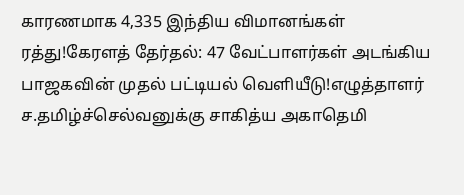காரணமாக 4,335 இந்திய விமானங்கள் ரத்து!கேரளத் தேர்தல்: 47 வேட்பாளர்கள் அடங்கிய பாஜகவின் முதல் பட்டியல் வெளியீடு!எழுத்தாளர் ச.தமிழ்ச்செல்வனுக்கு சாகித்ய அகாதெமி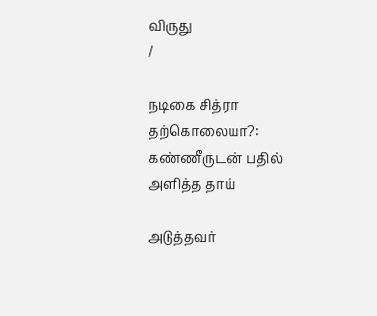விருது
/

நடிகை சித்ரா தற்கொலையா?: கண்ணீருடன் பதில் அளித்த தாய்

அடுத்தவர்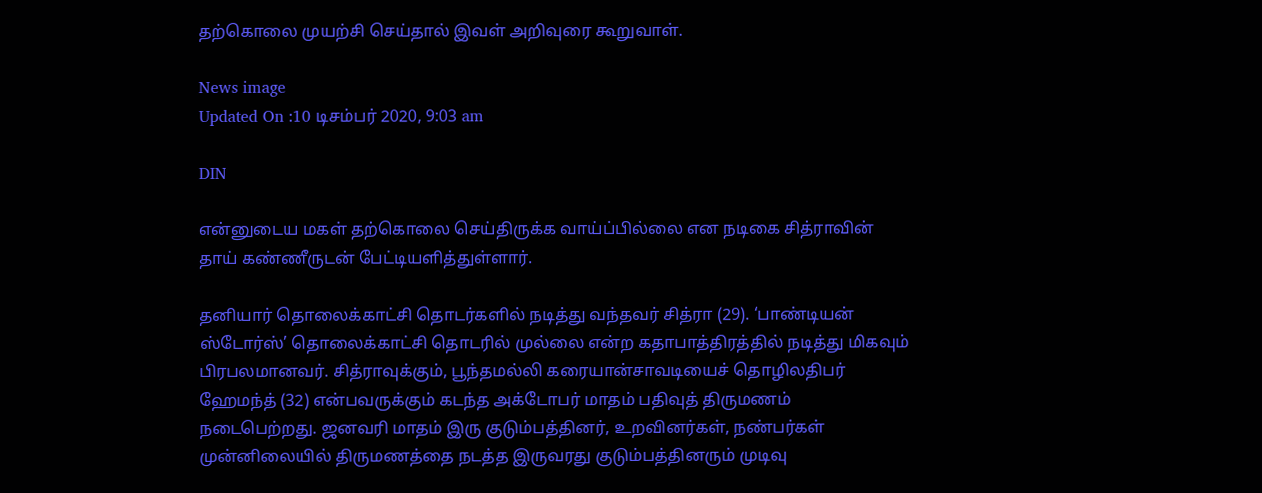தற்கொலை முயற்சி செய்தால் இவள் அறிவுரை கூறுவாள்.

News image
Updated On :10 டிசம்பர் 2020, 9:03 am

DIN

என்னுடைய மகள் தற்கொலை செய்திருக்க வாய்ப்பில்லை என நடிகை சித்ராவின் தாய் கண்ணீருடன் பேட்டியளித்துள்ளார்.

தனியார் தொலைக்காட்சி தொடர்களில் நடித்து வந்தவர் சித்ரா (29). ‘பாண்டியன் ஸ்டோர்ஸ்’ தொலைக்காட்சி தொடரில் முல்லை என்ற கதாபாத்திரத்தில் நடித்து மிகவும் பிரபலமானவர். சித்ராவுக்கும், பூந்தமல்லி கரையான்சாவடியைச் தொழிலதிபர் ஹேமந்த் (32) என்பவருக்கும் கடந்த அக்டோபர் மாதம் பதிவுத் திருமணம் நடைபெற்றது. ஜனவரி மாதம் இரு குடும்பத்தினர், உறவினர்கள், நண்பர்கள் முன்னிலையில் திருமணத்தை நடத்த இருவரது குடும்பத்தினரும் முடிவு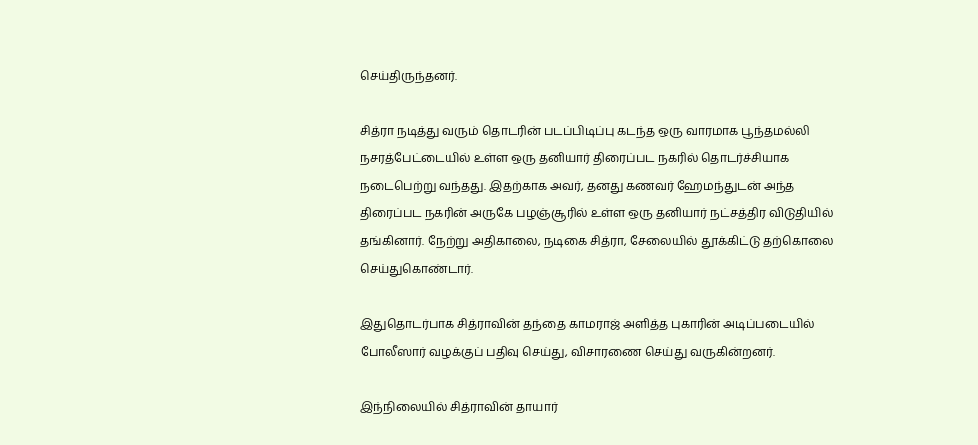செய்திருந்தனர்.

சித்ரா நடித்து வரும் தொடரின் படப்பிடிப்பு கடந்த ஒரு வாரமாக பூந்தமல்லி நசரத்பேட்டையில் உள்ள ஒரு தனியார் திரைப்பட நகரில் தொடர்ச்சியாக நடைபெற்று வந்தது. இதற்காக அவர், தனது கணவர் ஹேமந்துடன் அந்த திரைப்பட நகரின் அருகே பழஞ்சூரில் உள்ள ஒரு தனியார் நட்சத்திர விடுதியில் தங்கினார். நேற்று அதிகாலை, நடிகை சித்ரா, சேலையில் தூக்கிட்டு தற்கொலை செய்துகொண்டார்.

இதுதொடர்பாக சித்ராவின் தந்தை காமராஜ் அளித்த புகாரின் அடிப்படையில் போலீஸார் வழக்குப் பதிவு செய்து, விசாரணை செய்து வருகின்றனர்.

இந்நிலையில் சித்ராவின் தாயார்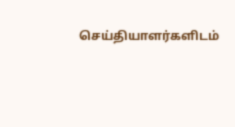செய்தியாளர்களிடம்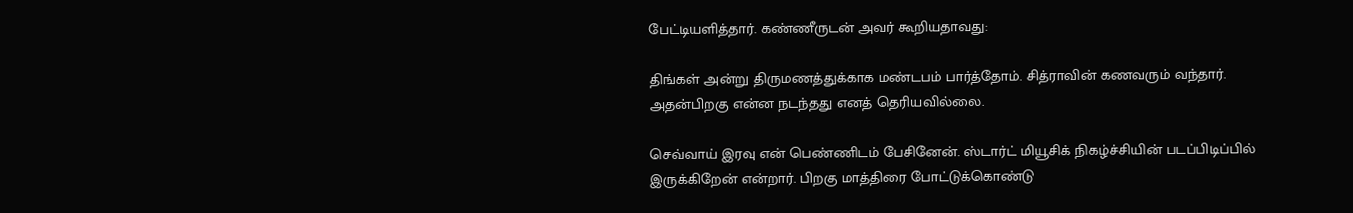பேட்டியளித்தார். கண்ணீருடன் அவர் கூறியதாவது:

திங்கள் அன்று திருமணத்துக்காக மண்டபம் பார்த்தோம். சித்ராவின் கணவரும் வந்தார். அதன்பிறகு என்ன நடந்தது எனத் தெரியவில்லை.

செவ்வாய் இரவு என் பெண்ணிடம் பேசினேன். ஸ்டார்ட் மியூசிக் நிகழ்ச்சியின் படப்பிடிப்பில் இருக்கிறேன் என்றார். பிறகு மாத்திரை போட்டுக்கொண்டு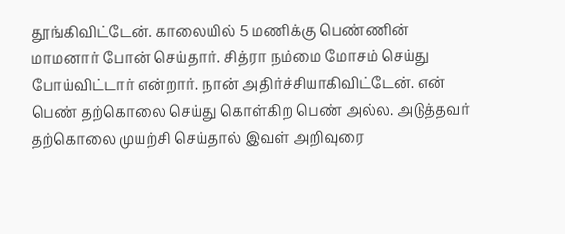தூங்கிவிட்டேன். காலையில் 5 மணிக்கு பெண்ணின் மாமனார் போன் செய்தார். சித்ரா நம்மை மோசம் செய்து போய்விட்டார் என்றார். நான் அதிர்ச்சியாகிவிட்டேன். என் பெண் தற்கொலை செய்து கொள்கிற பெண் அல்ல. அடுத்தவர் தற்கொலை முயற்சி செய்தால் இவள் அறிவுரை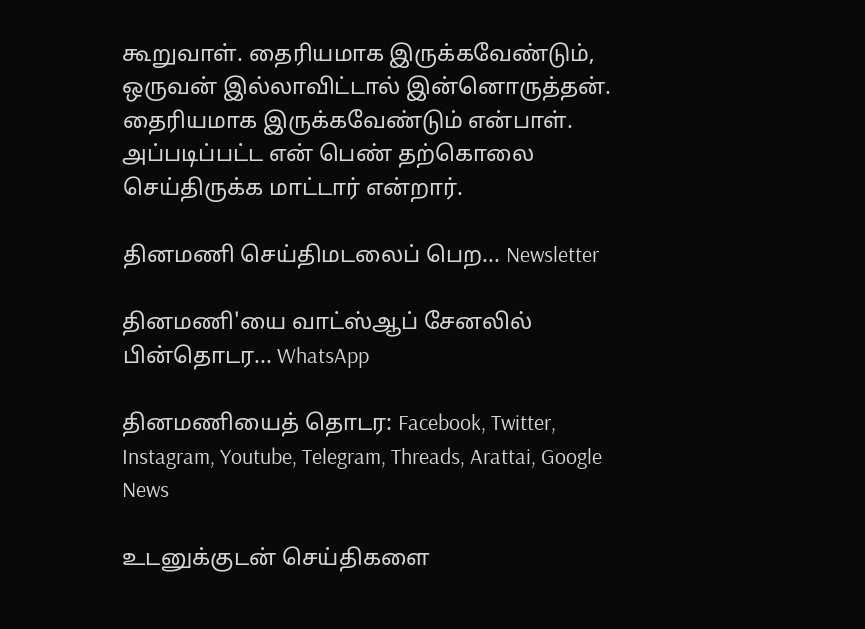கூறுவாள். தைரியமாக இருக்கவேண்டும், ஒருவன் இல்லாவிட்டால் இன்னொருத்தன். தைரியமாக இருக்கவேண்டும் என்பாள். அப்படிப்பட்ட என் பெண் தற்கொலை செய்திருக்க மாட்டார் என்றார்.

தினமணி செய்திமடலைப் பெற... Newsletter

தினமணி'யை வாட்ஸ்ஆப் சேனலில் பின்தொடர... WhatsApp

தினமணியைத் தொடர: Facebook, Twitter, Instagram, Youtube, Telegram, Threads, Arattai, Google News

உடனுக்குடன் செய்திகளை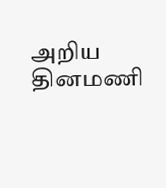அறிய தினமணி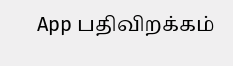App பதிவிறக்கம்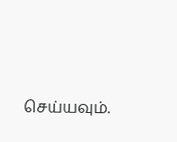செய்யவும்.